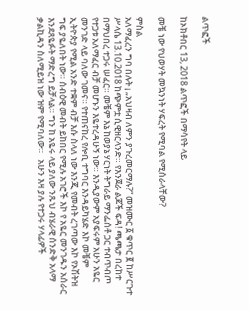ልጥፎች

ከኦክቶበር 13, 2018 ልጥፎች በማሳየት ላይ

መቼ ነው የህወሃት መኳንነት ሃፍረት የሚባል የሚሰራላቸው?

ምስል
አለማፈረን ግባ በሉት ¡ „አህዛብ ለምን ያጉረመርማሉ?“ መዝሙር ፩ ቁጥር ፪ ከሥርጉተ ሥላሴ 13.10.2018 ከጭምቷ ሲዊዘርላንድ። የእንጀራ ልጆች ፍዳ! ጫጫታ በረከተ በማህበረ ተጋሩ ሠፈር። መቼም እኔ ከወያኔ ሃርነት ትግራይ ማንፌሰቶ ጋር ተብጥብጦ የተጋቱ አለማፈር ብቻ መሆኑን እዬተረዳሁኝ ነው። እንዲያውም አያፍሩም አሁን አዬር መንገድ ላይ ባለው ገመና። የተጠናከረ የሎቢ ተግባር እንዳይካሄድ እኮ መቼም ኢትዮጵያ የሚል አንድ ተቋም ብቻ እሱ ስላለ ነው እንጂ የመብት ረገጣው እኮ የኦሽትዝ ግፍ ያዬለበት ነው። ሰብዕዊ መብት ይከበር የሚሉ አገሮች እኮ የ አዬር መንገዱን አሰራር እንደጸዬፉት ማድረግ ይቻላል። ግን ከ አዬሩ ላይ ያለው ንጹህ ብሄራዊ ሰንድቅ አላማ ቃልኪዳን ስለሚይዝ ነው ዝም የሚባለው።   አሁን እዛ ያሉ የተጋሩ ሃላፊዎች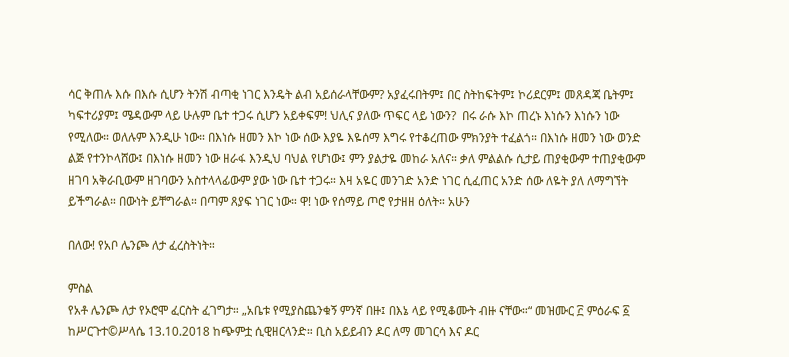ሳር ቅጠሉ እሱ በእሱ ሲሆን ትንሽ ብጣቂ ነገር እንዴት ልብ አይሰራላቸውም? አያፈሩበትም፤ በር ስትከፍትም፤ ኮሪደርም፤ መጸዳጃ ቤትም፤ ካፍተሪያም፤ ሜዳውም ላይ ሁሉም ቤተ ተጋሩ ሲሆን አይቀፍም! ህሊና ያለው ጥፍር ላይ ነውን?  በሩ ራሱ እኮ ጠረኑ እነሱን እነሱን ነው የሚለው። ወለሉም እንዲሁ ነው። በእነሱ ዘመን እኮ ነው ሰው እያዬ እዬሰማ እግሩ የተቆረጠው ምክንያት ተፈልጎ። በእነሱ ዘመን ነው ወንድ ልጅ የተንኮላሸው፤ በእነሱ ዘመን ነው ዘራፋ እንዲህ ባህል የሆነው፤ ምን ያልታዬ መከራ አለና። ቃለ ምልልሱ ሲታይ ጠያቂውም ተጠያቂውም ዘገባ አቅራቢውም ዘገባውን አስተላላፊውም ያው ነው ቤተ ተጋሩ። እዛ አዬር መንገድ አንድ ነገር ሲፈጠር አንድ ሰው ለዬት ያለ ለማግኘት ይችግራል። በውነት ይቸግራል። በጣም ጸያፍ ነገር ነው። ዋ! ነው የሰማይ ጦሮ የታዘዘ ዕለት። አሁን

በለው! የአቦ ሌንጮ ለታ ፈረስትነት።

ምስል
የአቶ ሌንጮ ለታ የኦሮሞ ፈርስት ፈገግታ። „አቤቱ የሚያስጨንቁኝ ምንኛ በዙ፤ በእኔ ላይ የሚቆሙት ብዙ ናቸው።“ መዝሙር ፫ ምዕራፍ ፩ ከሥርጉተ©ሥላሴ 13.10.2018 ከጭምቷ ሲዊዘርላንድ። ቢስ አይይብን ዶር ለማ መገርሳ እና ዶር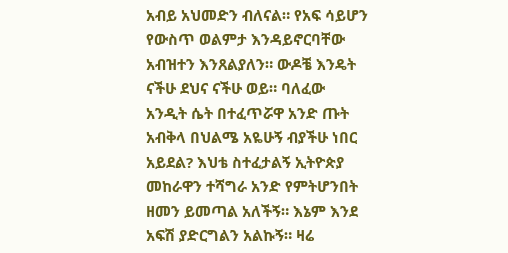አብይ አህመድን ብለናል። የአፍ ሳይሆን የውስጥ ወልምታ እንዳይኖርባቸው አብዝተን እንጸልያለን። ውዶቼ እንዴት ናችሁ ደህና ናችሁ ወይ። ባለፈው አንዲት ሴት በተፈጥሯዋ አንድ ጡት አብቅላ በህልሜ አዬሁኝ ብያችሁ ነበር አይደል? እህቴ ስተፈታልኝ ኢትዮጵያ መከራዋን ተሻግራ አንድ የምትሆንበት ዘመን ይመጣል አለችኝ። እኔም እንደ አፍሽ ያድርግልን አልኩኝ። ዛሬ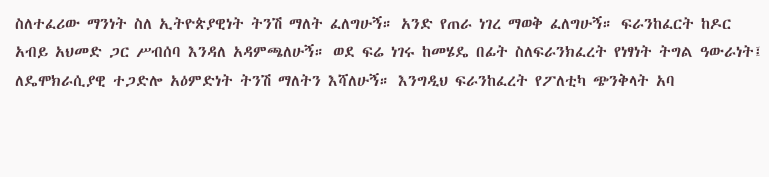ስለተፈሪው ማንነት ስለ ኢትዮጵያዊነት ትንሽ ማለት ፈለግሁኝ። አንድ የጠራ ነገረ ማወቅ ፈለግሁኝ። ፍራንከፈርት ከዶር አብይ አህመድ ጋር ሥብሰባ እንዳለ አዳምጫለሁኝ። ወደ ፍሬ ነገሩ ከመሄዴ በፊት ስለፍራንክፈረት የነፃነት ትግል ዓውራነት፤ ለዴሞክራሲያዊ ተጋድሎ አዕምድነት ትንሽ ማለትን እሻለሁኝ። እንግዲህ ፍራንከፈረት የፖለቲካ ጭንቅላት አባ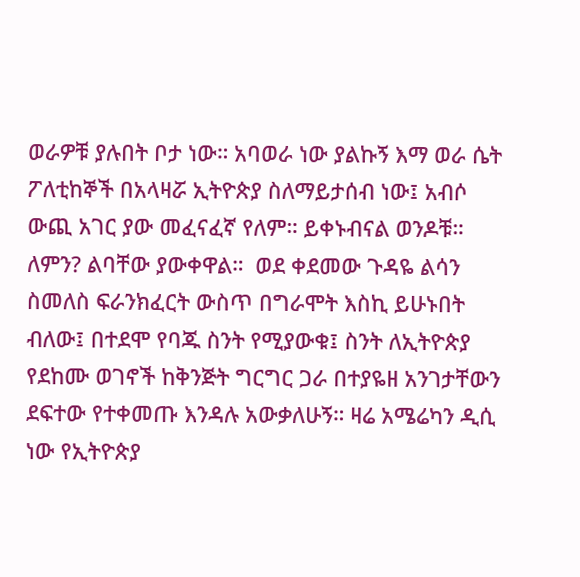ወራዎቹ ያሉበት ቦታ ነው። አባወራ ነው ያልኩኝ እማ ወራ ሴት ፖለቲከኞች በአላዛሯ ኢትዮጵያ ስለማይታሰብ ነው፤ አብሶ ውጪ አገር ያው መፈናፈኛ የለም። ይቀኑብናል ወንዶቹ። ለምን? ልባቸው ያውቀዋል።  ወደ ቀደመው ጉዳዬ ልሳን ስመለስ ፍራንክፈርት ውስጥ በግራሞት እስኪ ይሁኑበት ብለው፤ በተደሞ የባጁ ስንት የሚያውቁ፤ ስንት ለኢትዮጵያ የደከሙ ወገኖች ከቅንጅት ግርግር ጋራ በተያዬዘ አንገታቸውን ደፍተው የተቀመጡ እንዳሉ አውቃለሁኝ። ዛሬ አሜሬካን ዲሲ ነው የኢትዮጵያ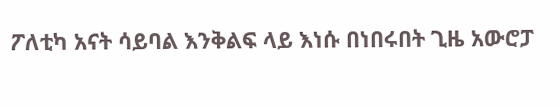ፖለቲካ አናት ሳይባል እንቅልፍ ላይ እነሱ በነበሩበት ጊዜ አውሮፓ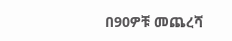በ90ዎቹ መጨረሻ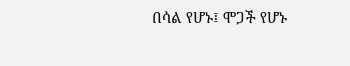በሳል የሆኑ፤ ሞጋች የሆኑ